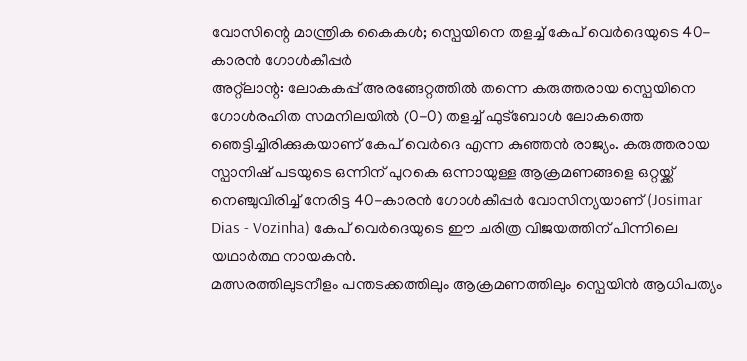വോസിന്റെ മാന്ത്രിക കൈകൾ; സ്പെയിനെ തളച്ച് കേപ് വെർദെയുടെ 40-കാരൻ ഗോൾകീപ്പർ
അറ്റ്ലാന്റ: ലോകകപ്പ് അരങ്ങേറ്റത്തിൽ തന്നെ കരുത്തരായ സ്പെയിനെ ഗോൾരഹിത സമനിലയിൽ (0-0) തളച്ച് ഫുട്ബോൾ ലോകത്തെ ഞെട്ടിച്ചിരിക്കുകയാണ് കേപ് വെർദെ എന്ന കുഞ്ഞൻ രാജ്യം. കരുത്തരായ സ്പാനിഷ് പടയുടെ ഒന്നിന് പുറകെ ഒന്നായുള്ള ആക്രമണങ്ങളെ ഒറ്റയ്ക്ക് നെഞ്ചുവിരിച്ച് നേരിട്ട 40-കാരൻ ഗോൾകീപ്പർ വോസിന്യയാണ് (Josimar Dias - Vozinha) കേപ് വെർദെയുടെ ഈ ചരിത്ര വിജയത്തിന് പിന്നിലെ യഥാർത്ഥ നായകൻ.
മത്സരത്തിലുടനീളം പന്തടക്കത്തിലും ആക്രമണത്തിലും സ്പെയിൻ ആധിപത്യം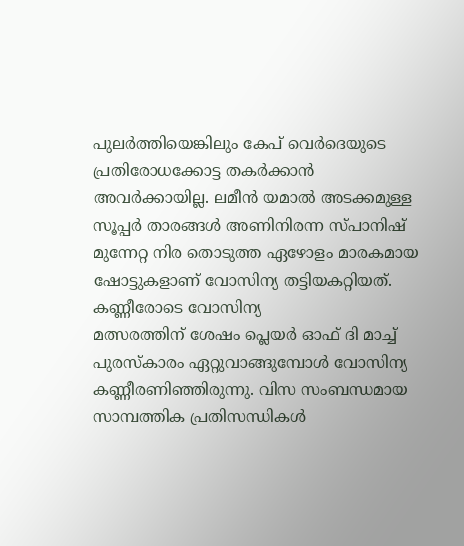പുലർത്തിയെങ്കിലും കേപ് വെർദെയുടെ പ്രതിരോധക്കോട്ട തകർക്കാൻ അവർക്കായില്ല. ലമീൻ യമാൽ അടക്കമുള്ള സൂപ്പർ താരങ്ങൾ അണിനിരന്ന സ്പാനിഷ് മുന്നേറ്റ നിര തൊടുത്ത ഏഴോളം മാരകമായ ഷോട്ടുകളാണ് വോസിന്യ തട്ടിയകറ്റിയത്.
കണ്ണീരോടെ വോസിന്യ
മത്സരത്തിന് ശേഷം പ്ലെയർ ഓഫ് ദി മാച്ച് പുരസ്കാരം ഏറ്റുവാങ്ങുമ്പോൾ വോസിന്യ കണ്ണീരണിഞ്ഞിരുന്നു. വിസ സംബന്ധമായ സാമ്പത്തിക പ്രതിസന്ധികൾ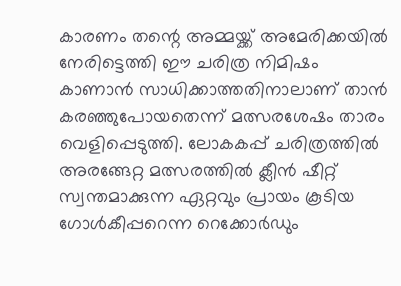കാരണം തന്റെ അമ്മയ്ക്ക് അമേരിക്കയിൽ നേരിട്ടെത്തി ഈ ചരിത്ര നിമിഷം കാണാൻ സാധിക്കാത്തതിനാലാണ് താൻ കരഞ്ഞുപോയതെന്ന് മത്സരശേഷം താരം വെളിപ്പെടുത്തി. ലോകകപ്പ് ചരിത്രത്തിൽ അരങ്ങേറ്റ മത്സരത്തിൽ ക്ലീൻ ഷീറ്റ് സ്വന്തമാക്കുന്ന ഏറ്റവും പ്രായം കൂടിയ ഗോൾകീപ്പറെന്ന റെക്കോർഡും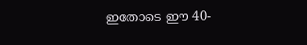ഇതോടെ ഈ 40-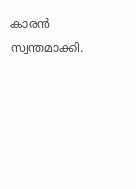കാരൻ സ്വന്തമാക്കി.